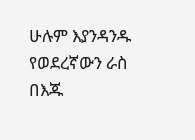ሁሉም እያንዳንዱ የወደረኛውን ራስ በእጁ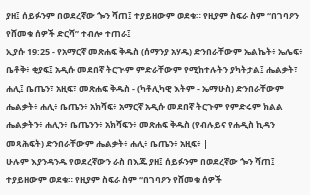ያዘ፤ ሰይፉንም በወደረኛው ጐን ሻጠ፤ ተያይዘውም ወደቁ። የዚያም ስፍራ ስም “በገባዖን የሸመቁ ሰዎች ድርሻ” ተብሎ ተጠራ፤
ኢያሱ 19:25 - የአማርኛ መጽሐፍ ቅዱስ (ሰማንያ አሃዱ) ድንበራቸውም ኤልኬት፥ ኤሌፍ፥ ቤቶቅ፥ ቂያፍ፤ አዲሱ መደበኛ ትርጒም ምድራቸውም የሚከተሉትን ያካትታል፤ ሔልቃት፣ ሐሊ፤ ቤጤን፣ አዚፍ፣ መጽሐፍ ቅዱስ - (ካቶሊካዊ እትም - ኤማሁስ) ድንበራቸውም ሔልቃት፥ ሐሊ፥ ቤጤን፥ አክሻፍ፥ አማርኛ አዲሱ መደበኛ ትርጉም የምድሩም ክልል ሔልቃትን፥ ሐሊን፥ ቤጤንን፥ አክሻፍን፥ መጽሐፍ ቅዱስ (የብሉይና የሐዲስ ኪዳን መጻሕፍት) ድንበራቸውም ሔልቃት፥ ሐሊ፥ ቤጤን፥ አዚፍ፥ |
ሁሉም እያንዳንዱ የወደረኛውን ራስ በእጁ ያዘ፤ ሰይፉንም በወደረኛው ጐን ሻጠ፤ ተያይዘውም ወደቁ። የዚያም ስፍራ ስም “በገባዖን የሸመቁ ሰዎች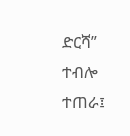ድርሻ” ተብሎ ተጠራ፤